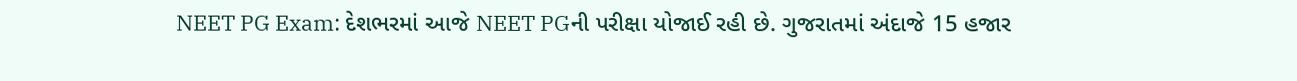NEET PG Exam: દેશભરમાં આજે NEET PGની પરીક્ષા યોજાઈ રહી છે. ગુજરાતમાં અંદાજે 15 હજાર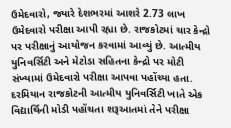ઉમેદવારો, જ્યારે દેશભરમાં આશરે 2.73 લાખ ઉમેદવારો પરીક્ષા આપી રહ્યા છે. રાજકોટમાં ચાર કેન્દ્રો પર પરીક્ષાનું આયોજન કરવામાં આવ્યું છે. આત્મીય યુનિવર્સિટી અને મેટોડા સહિતના કેન્દ્રો પર મોટી સંખ્યામાં ઉમેદવારો પરીક્ષા આપવા પહોંચ્યા હતા.
દરમિયાન રાજકોટની આત્મીય યુનિવર્સિટી ખાતે એક વિદ્યાર્થિની મોડી પહોંચતા શરૂઆતમાં તેને પરીક્ષા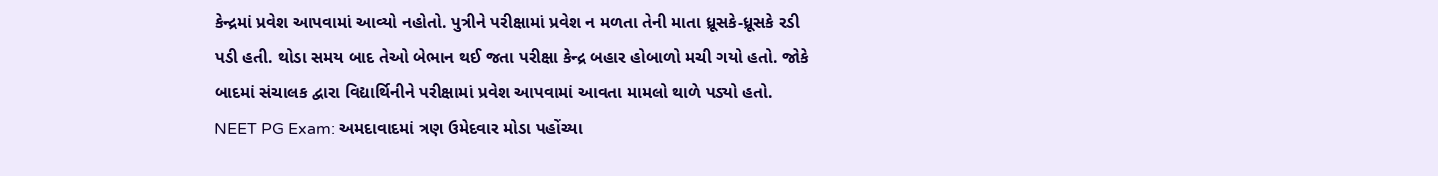કેન્દ્રમાં પ્રવેશ આપવામાં આવ્યો નહોતો. પુત્રીને પરીક્ષામાં પ્રવેશ ન મળતા તેની માતા ધ્રૂસકે-ધ્રૂસકે રડી પડી હતી. થોડા સમય બાદ તેઓ બેભાન થઈ જતા પરીક્ષા કેન્દ્ર બહાર હોબાળો મચી ગયો હતો. જોકે બાદમાં સંચાલક દ્વારા વિદ્યાર્થિનીને પરીક્ષામાં પ્રવેશ આપવામાં આવતા મામલો થાળે પડ્યો હતો.
NEET PG Exam: અમદાવાદમાં ત્રણ ઉમેદવાર મોડા પહોંચ્યા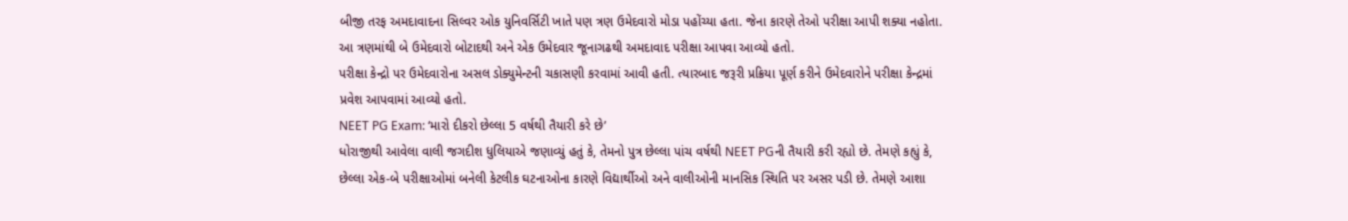બીજી તરફ અમદાવાદના સિલ્વર ઓક યુનિવર્સિટી ખાતે પણ ત્રણ ઉમેદવારો મોડા પહોંચ્યા હતા. જેના કારણે તેઓ પરીક્ષા આપી શક્યા નહોતા. આ ત્રણમાંથી બે ઉમેદવારો બોટાદથી અને એક ઉમેદવાર જૂનાગઢથી અમદાવાદ પરીક્ષા આપવા આવ્યો હતો.
પરીક્ષા કેન્દ્રો પર ઉમેદવારોના અસલ ડોક્યુમેન્ટની ચકાસણી કરવામાં આવી હતી. ત્યારબાદ જરૂરી પ્રક્રિયા પૂર્ણ કરીને ઉમેદવારોને પરીક્ષા કેન્દ્રમાં પ્રવેશ આપવામાં આવ્યો હતો.
NEET PG Exam: ‘મારો દીકરો છેલ્લા 5 વર્ષથી તૈયારી કરે છે’
ધોરાજીથી આવેલા વાલી જગદીશ ધુલિયાએ જણાવ્યું હતું કે, તેમનો પુત્ર છેલ્લા પાંચ વર્ષથી NEET PGની તૈયારી કરી રહ્યો છે. તેમણે કહ્યું કે, છેલ્લા એક-બે પરીક્ષાઓમાં બનેલી કેટલીક ઘટનાઓના કારણે વિદ્યાર્થીઓ અને વાલીઓની માનસિક સ્થિતિ પર અસર પડી છે. તેમણે આશા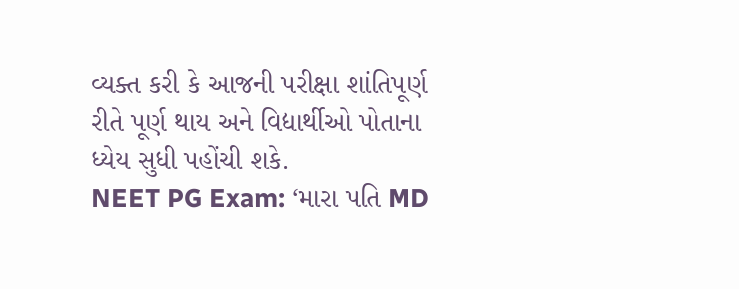વ્યક્ત કરી કે આજની પરીક્ષા શાંતિપૂર્ણ રીતે પૂર્ણ થાય અને વિદ્યાર્થીઓ પોતાના ધ્યેય સુધી પહોંચી શકે.
NEET PG Exam: ‘મારા પતિ MD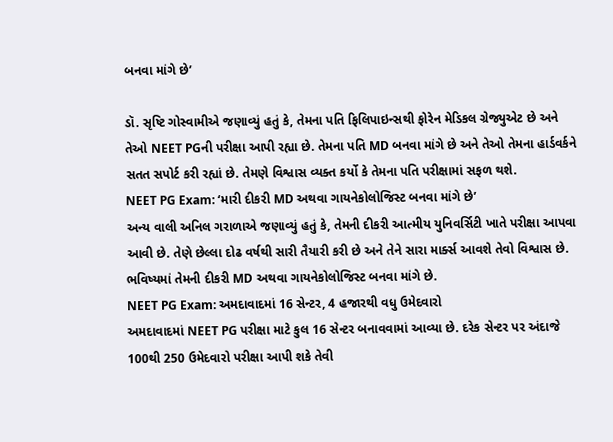બનવા માંગે છે’

ડૉ. સૃષ્ટિ ગોસ્વામીએ જણાવ્યું હતું કે, તેમના પતિ ફિલિપાઇન્સથી ફોરેન મેડિકલ ગ્રેજ્યુએટ છે અને તેઓ NEET PGની પરીક્ષા આપી રહ્યા છે. તેમના પતિ MD બનવા માંગે છે અને તેઓ તેમના હાર્ડવર્કને સતત સપોર્ટ કરી રહ્યાં છે. તેમણે વિશ્વાસ વ્યક્ત કર્યો કે તેમના પતિ પરીક્ષામાં સફળ થશે.
NEET PG Exam: ‘મારી દીકરી MD અથવા ગાયનેકોલોજિસ્ટ બનવા માંગે છે’
અન્ય વાલી અનિલ ગરાળાએ જણાવ્યું હતું કે, તેમની દીકરી આત્મીય યુનિવર્સિટી ખાતે પરીક્ષા આપવા આવી છે. તેણે છેલ્લા દોઢ વર્ષથી સારી તૈયારી કરી છે અને તેને સારા માર્ક્સ આવશે તેવો વિશ્વાસ છે. ભવિષ્યમાં તેમની દીકરી MD અથવા ગાયનેકોલોજિસ્ટ બનવા માંગે છે.
NEET PG Exam: અમદાવાદમાં 16 સેન્ટર, 4 હજારથી વધુ ઉમેદવારો
અમદાવાદમાં NEET PG પરીક્ષા માટે કુલ 16 સેન્ટર બનાવવામાં આવ્યા છે. દરેક સેન્ટર પર અંદાજે 100થી 250 ઉમેદવારો પરીક્ષા આપી શકે તેવી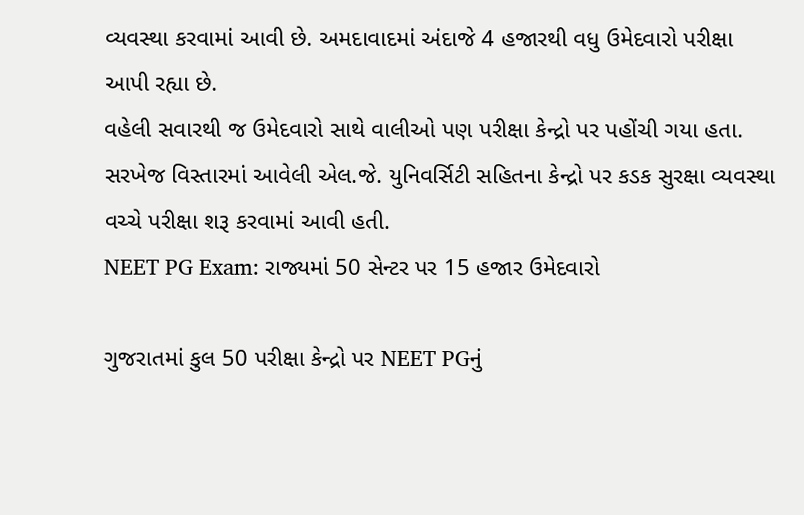વ્યવસ્થા કરવામાં આવી છે. અમદાવાદમાં અંદાજે 4 હજારથી વધુ ઉમેદવારો પરીક્ષા આપી રહ્યા છે.
વહેલી સવારથી જ ઉમેદવારો સાથે વાલીઓ પણ પરીક્ષા કેન્દ્રો પર પહોંચી ગયા હતા. સરખેજ વિસ્તારમાં આવેલી એલ.જે. યુનિવર્સિટી સહિતના કેન્દ્રો પર કડક સુરક્ષા વ્યવસ્થા વચ્ચે પરીક્ષા શરૂ કરવામાં આવી હતી.
NEET PG Exam: રાજ્યમાં 50 સેન્ટર પર 15 હજાર ઉમેદવારો

ગુજરાતમાં કુલ 50 પરીક્ષા કેન્દ્રો પર NEET PGનું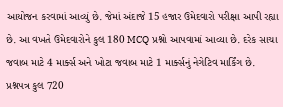આયોજન કરવામાં આવ્યું છે. જેમાં અંદાજે 15 હજાર ઉમેદવારો પરીક્ષા આપી રહ્યા છે. આ વખતે ઉમેદવારોને કુલ 180 MCQ પ્રશ્નો આપવામાં આવ્યા છે. દરેક સાચા જવાબ માટે 4 માર્ક્સ અને ખોટા જવાબ માટે 1 માર્ક્સનું નેગેટિવ માર્કિંગ છે.
પ્રશ્નપત્ર કુલ 720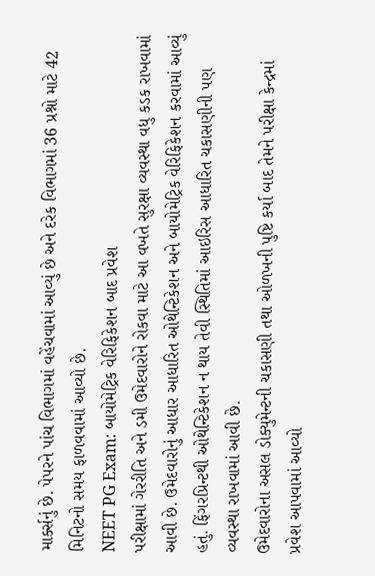માર્ક્સનું છે. પેપરને પાંચ વિભાગમાં વહેંચવામાં આવ્યું છે અને દરેક વિભાગમાં 36 પ્રશ્નો માટે 42 મિનિટનો સમય ફાળવવામાં આવ્યો છે.
NEET PG Exam: બાયોમેટ્રિક વેરિફિકેશન બાદ પ્રવેશ
પરીક્ષામાં ગેરરીતિ અને ડમી ઉમેદવારોને રોકવા માટે આ વખતે સુરક્ષા વ્યવસ્થા વધુ કડક રાખવામાં આવી છે. ઉમેદવારોનું આધાર આધારિત ઓથેન્ટિકેશન અને બાયોમેટ્રિક વેરિફિકેશન કરવામાં આવ્યું હતું. ફિંગરપ્રિન્ટથી ઓથેન્ટિકેશન ન થાય તેવી સ્થિતિમાં આઇરિસ આધારિત ચકાસણીની પણ વ્યવસ્થા રાખવામાં આવી છે.
ઉમેદવારોના અસલ ડોક્યુમેન્ટની ચકાસણી તથા ઓળખની પુષ્ટિ કર્યા બાદ તેમને પરીક્ષા કેન્દ્રમાં પ્રવેશ આપવામાં આવ્યો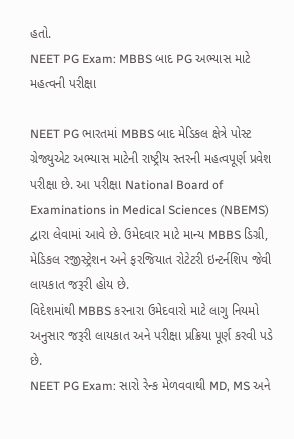હતો.
NEET PG Exam: MBBS બાદ PG અભ્યાસ માટે મહત્વની પરીક્ષા

NEET PG ભારતમાં MBBS બાદ મેડિકલ ક્ષેત્રે પોસ્ટ ગ્રેજ્યુએટ અભ્યાસ માટેની રાષ્ટ્રીય સ્તરની મહત્વપૂર્ણ પ્રવેશ પરીક્ષા છે. આ પરીક્ષા National Board of Examinations in Medical Sciences (NBEMS) દ્વારા લેવામાં આવે છે. ઉમેદવાર માટે માન્ય MBBS ડિગ્રી, મેડિકલ રજીસ્ટ્રેશન અને ફરજિયાત રોટેટરી ઇન્ટર્નશિપ જેવી લાયકાત જરૂરી હોય છે.
વિદેશમાંથી MBBS કરનારા ઉમેદવારો માટે લાગુ નિયમો અનુસાર જરૂરી લાયકાત અને પરીક્ષા પ્રક્રિયા પૂર્ણ કરવી પડે છે.
NEET PG Exam: સારો રેન્ક મેળવવાથી MD, MS અને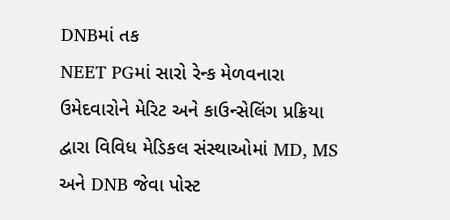DNBમાં તક
NEET PGમાં સારો રેન્ક મેળવનારા ઉમેદવારોને મેરિટ અને કાઉન્સેલિંગ પ્રક્રિયા દ્વારા વિવિધ મેડિકલ સંસ્થાઓમાં MD, MS અને DNB જેવા પોસ્ટ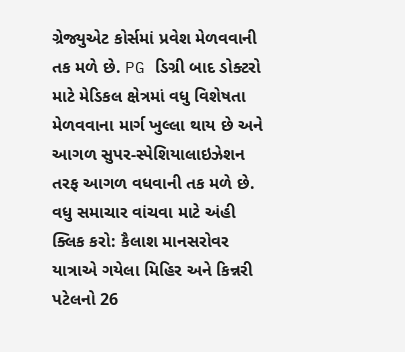ગ્રેજ્યુએટ કોર્સમાં પ્રવેશ મેળવવાની તક મળે છે. PG ડિગ્રી બાદ ડોક્ટરો માટે મેડિકલ ક્ષેત્રમાં વધુ વિશેષતા મેળવવાના માર્ગ ખુલ્લા થાય છે અને આગળ સુપર-સ્પેશિયાલાઇઝેશન તરફ આગળ વધવાની તક મળે છે.
વધુ સમાચાર વાંચવા માટે અંહી ક્લિક કરો: કૈલાશ માનસરોવર યાત્રાએ ગયેલા મિહિર અને કિન્નરી પટેલનો 26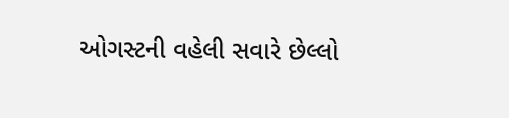ઓગસ્ટની વહેલી સવારે છેલ્લો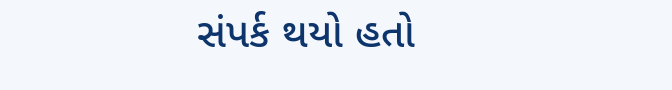સંપર્ક થયો હતો